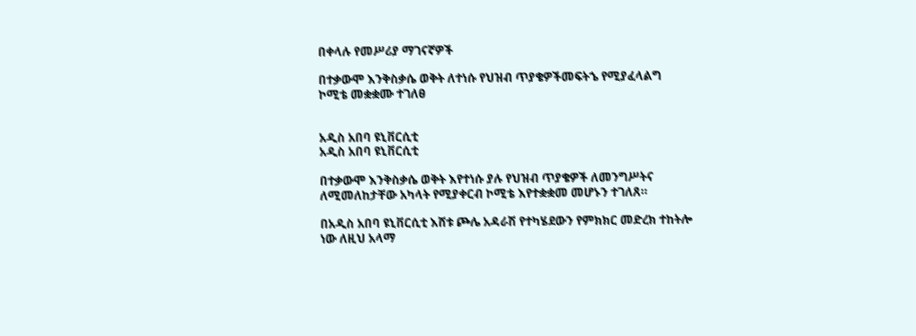በቀላሉ የመሥሪያ ማገናኛዎች

በተቃውሞ እንቅስቃሴ ወቅት ለተነሱ የህዝብ ጥያቄዎችመፍትኄ የሚያፈላልግ ኮሚቴ መቋቋሙ ተገለፀ


አዲስ አበባ ዩኒቨርሲቲ
አዲስ አበባ ዩኒቨርሲቲ

በተቃውሞ እንቅስቃሴ ወቅት እየተነሱ ያሉ የህዝብ ጥያቄዎች ለመንግሥትና ለሚመለከታቸው አካላት የሚያቀርብ ኮሚቴ እየተቋቋመ መሆኑን ተገለጸ።

በአዲስ አበባ ዩኒቨርሲቲ እሸቱ ጮሌ አዳራሽ የተካሄደውን የምክክር መድረክ ተከትሎ ነው ለዚህ አላማ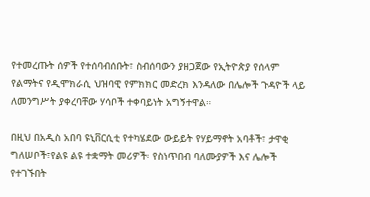የተመረጡት ሰዎች የተሰባብሰቡት፣ ስብሰባውን ያዘጋጀው የኢትዮጵያ የሰላም የልማትና የዲሞክራሲ ህዝባዊ የምክክር መድረክ እንዳለው በሌሎች ጉዳዮች ላይ ለመንግሥት ያቀረባቸው ሃሳቦች ተቀባይነት አግኝተዋል።

በዚህ በአዲስ አበባ ዩኒቨርሲቲ የተካሄደው ውይይት የሃይማኖት አባቶች፣ ታዋቂ ግለሠቦች፣የልዩ ልዩ ተቋማት መሪዎች፡ የስነጥበብ ባለሙያዎች እና ሌሎች የተገኙበት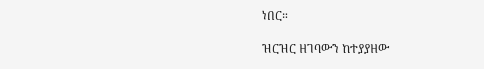ነበር።

ዝርዝር ዘገባውን ከተያያዘው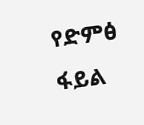የድምፅ ፋይል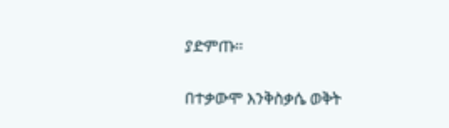ያድምጡ።

በተቃውሞ እንቅስቃሴ ወቅት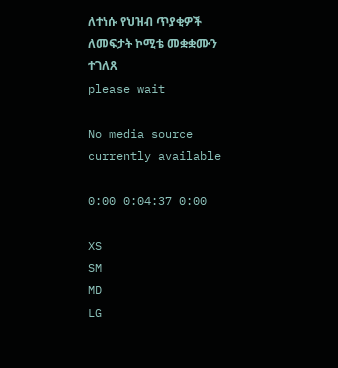ለተነሱ የህዝብ ጥያቂዎች ለመፍታት ኮሚቴ መቋቋሙን ተገለጸ
please wait

No media source currently available

0:00 0:04:37 0:00

XS
SM
MD
LG